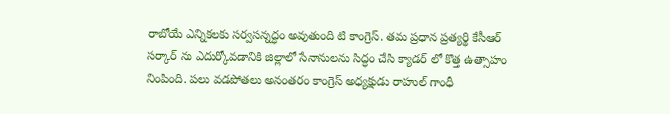రాబోయే ఎన్నికలకు సర్వసన్నద్ధం అవుతుంది టి కాంగ్రెస్. తమ ప్రధాన ప్రత్యర్థి కేసీఆర్ సర్కార్ ను ఎదుర్కోవడానికి జిల్లాలో సేనానులను సిద్ధం చేసి క్యాడర్ లో కొత్త ఉత్సాహం నింపింది. పలు వడపోతలు అనంతరం కాంగ్రెస్ అధ్యక్షుడు రాహుల్ గాంధీ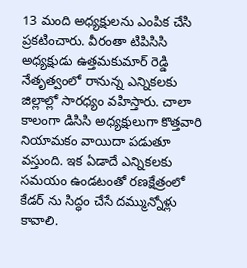13 మంది అధ్యక్షులను ఎంపిక చేసి ప్రకటించారు. వీరంతా టిపిసిసి అధ్యక్షుడు ఉత్తమకుమార్ రెడ్డి నేతృత్వంలో రానున్న ఎన్నికలకు జిల్లాల్లో సారధ్యం వహిస్తారు. చాలా కాలంగా డిసిసి అధ్యక్షులుగా కొత్తవారి నియామకం వాయిదా పడుతూ వస్తుంది. ఇక ఏడాదే ఎన్నికలకు సమయం ఉండటంతో రణక్షేత్రంలో కేడర్ ను సిద్ధం చేసే దమ్మున్నోళ్లు కావాలి.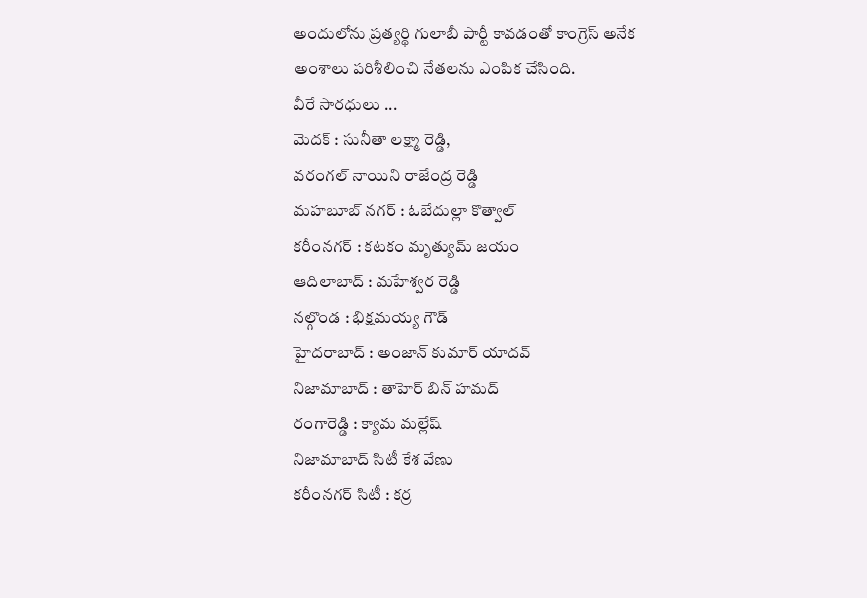అందులోను ప్రత్యర్థి గులాబీ పార్టీ కావడంతో కాంగ్రెస్ అనేక అంశాలు పరిశీలించి నేతలను ఎంపిక చేసింది.
వీరే సారధులు ...
మెదక్ : సునీతా లక్ష్మా రెడ్డి,
వరంగల్ నాయిని రాజేంద్ర రెడ్డి
మహబూబ్ నగర్ : ఓబేదుల్లా కొత్వాల్
కరీంనగర్ : కటకం మృత్యుమ్ జయం
ఆదిలాబాద్ : మహేశ్వర రెడ్డి
నల్గొండ : భిక్షమయ్య గౌడ్
హైదరాబాద్ : అంజాన్ కుమార్ యాదవ్
నిజామాబాద్ : తాహెర్ బిన్ హమద్
రంగారెడ్డి : క్యామ మల్లేష్
నిజామాబాద్ సిటీ కేశ వేణు
కరీంనగర్ సిటీ : కర్ర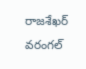రాజశేఖర్
వరంగల్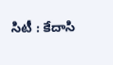సిటీ : కేదాసి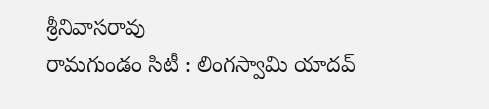శ్రీనివాసరావు
రామగుండం సిటీ : లింగస్వామి యాదవ్